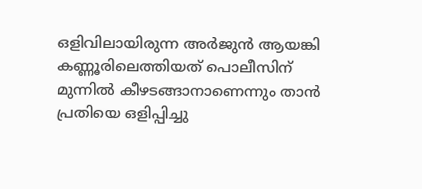ഒളിവിലായിരുന്ന അർജുൻ ആയങ്കി കണ്ണൂരിലെത്തിയത് പൊലീസിന് മുന്നിൽ കീഴടങ്ങാനാണെന്നും താൻ പ്രതിയെ ഒളിപ്പിച്ചു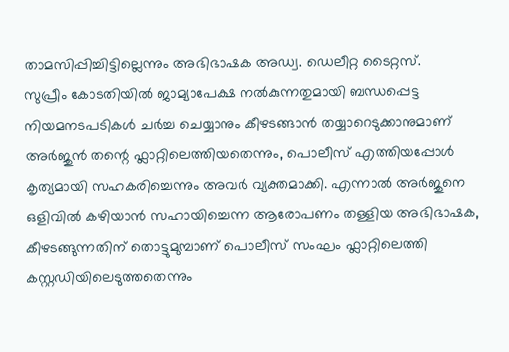താമസിപ്പിച്ചിട്ടില്ലെന്നും അഭിഭാഷക അഡ്വ. ഡെലീറ്റ ടൈറ്റസ്.
സുപ്രീം കോടതിയിൽ ജാമ്യാപേക്ഷ നൽകുന്നതുമായി ബന്ധപ്പെട്ട നിയമനടപടികൾ ചർച്ച ചെയ്യാനും കീഴടങ്ങാൻ തയ്യാറെടുക്കാനുമാണ് അർജുൻ തന്റെ ഫ്ലാറ്റിലെത്തിയതെന്നും, പൊലീസ് എത്തിയപ്പോൾ കൃത്യമായി സഹകരിച്ചെന്നും അവർ വ്യക്തമാക്കി. എന്നാൽ അർജുനെ ഒളിവിൽ കഴിയാൻ സഹായിച്ചെന്ന ആരോപണം തള്ളിയ അഭിഭാഷക, കീഴടങ്ങുന്നതിന് തൊട്ടുമുമ്പാണ് പൊലീസ് സംഘം ഫ്ലാറ്റിലെത്തി കസ്റ്റഡിയിലെടുത്തതെന്നും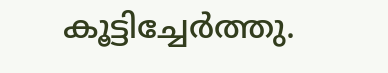കൂട്ടിച്ചേർത്തു.